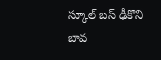స్కూల్ బస్ ఢీకొని బావ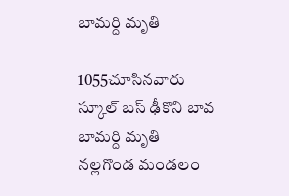బామర్ది మృతి

1055చూసినవారు
స్కూల్ బస్ ఢీకొని బావ బామర్ది మృతి
నల్లగొండ మండలం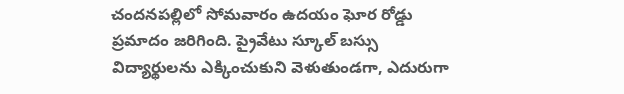చందనపల్లిలో సోమవారం ఉదయం ఘోర రోడ్డు ప్రమాదం జరిగింది. ప్రైవేటు స్కూల్ బస్సు విద్యార్థులను ఎక్కించుకుని వెళుతుండగా, ఎదురుగా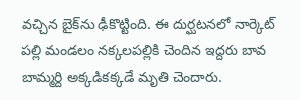వచ్చిన బైక్‌ను ఢీకొట్టింది. ఈ దుర్ఘటనలో నార్కెట్ పల్లి మండలం నక్కలపల్లికి చెందిన ఇద్దరు బావ బామ్మర్ది అక్కడికక్కడే మృతి చెందారు.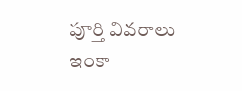పూర్తి వివరాలు ఇంకా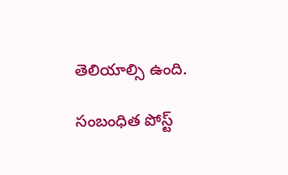తెలియాల్సి ఉంది.

సంబంధిత పోస్ట్